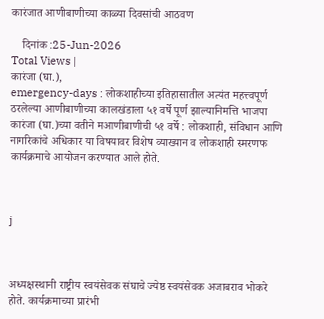कारंजात आणीबाणीच्या काळ्या दिवसांची आठवण

    दिनांक :25-Jun-2026
Total Views |
कारंजा (घा.),
emergency-days : लोकशाहीच्या इतिहासातील अत्यंत महत्त्वपूर्ण ठरलेल्या आणीबाणीच्या कालखंडाला ५१ वर्षे पूर्ण झाल्यानिमत्ति भाजपा कारंजा (घा.)च्या वतीने मआणीबाणीची ५१ वर्षे : लोकशाही, संविधान आणि नागरिकांचे अधिकार या विषयावर विशेष व्याख्यान व लोकशाही स्मरणफ कार्यक्रमाचे आयोजन करण्यात आले होते.



j



अध्यक्षस्थानी राष्ट्रीय स्वयंसेवक संघाचे ज्येष्ठ स्वयंसेवक अजाबराव भोकरे होते. कार्यक्रमाच्या प्रारंभी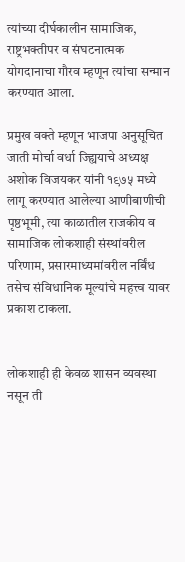त्यांच्या दीर्घकालीन सामाजिक, राष्ट्रभक्तीपर व संघटनात्मक योगदानाचा गौरव म्हणून त्यांचा सन्मान करण्यात आला.

प्रमुख वक्ते म्हणून भाजपा अनुसूचित जाती मोर्चा वर्धा ज्ह्यियाचे अध्यक्ष अशोक विजयकर यांनी १९७५ मध्ये लागू करण्यात आलेल्या आणीबाणीची पृष्ठभूमी, त्या काळातील राजकीय व सामाजिक लोकशाही संस्थांवरील परिणाम, प्रसारमाध्यमांवरील नर्बिंध तसेच संविधानिक मूल्यांचे महत्त्व यावर प्रकाश टाकला.


लोकशाही ही केवळ शासन व्यवस्था नसून ती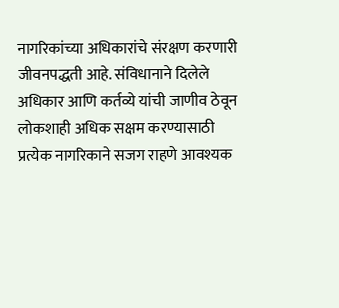नागरिकांच्या अधिकारांचे संरक्षण करणारी जीवनपद्धती आहे. संविधानाने दिलेले अधिकार आणि कर्तव्ये यांची जाणीव ठेवून लोकशाही अधिक सक्षम करण्यासाठी प्रत्येक नागरिकाने सजग राहणे आवश्यक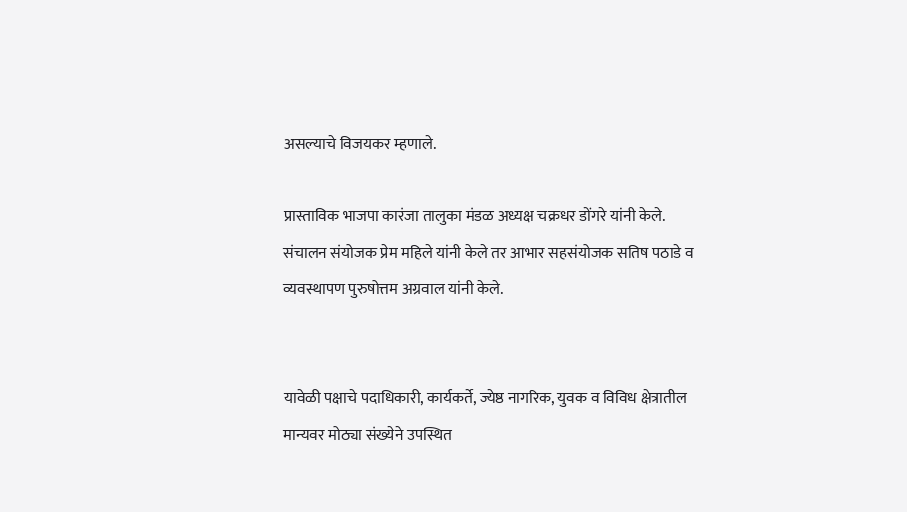असल्याचे विजयकर म्हणाले.

प्रास्ताविक भाजपा कारंजा तालुका मंडळ अध्यक्ष चक्रधर डोंगरे यांनी केले. संचालन संयोजक प्रेम महिले यांनी केले तर आभार सहसंयोजक सतिष पठाडे व व्यवस्थापण पुरुषोत्तम अग्रवाल यांनी केले.


यावेळी पक्षाचे पदाधिकारी, कार्यकर्ते, ज्येष्ठ नागरिक, युवक व विविध क्षेत्रातील मान्यवर मोठ्या संख्येने उपस्थित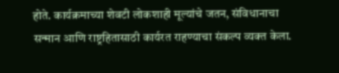होते. कार्यक्रमाच्या शेवटी लोकशाही मूल्यांचे जतन, संविधानाचा सन्मान आणि राष्ट्रहितासाठी कार्यरत राहण्याचा संकल्प व्यक्त केला.